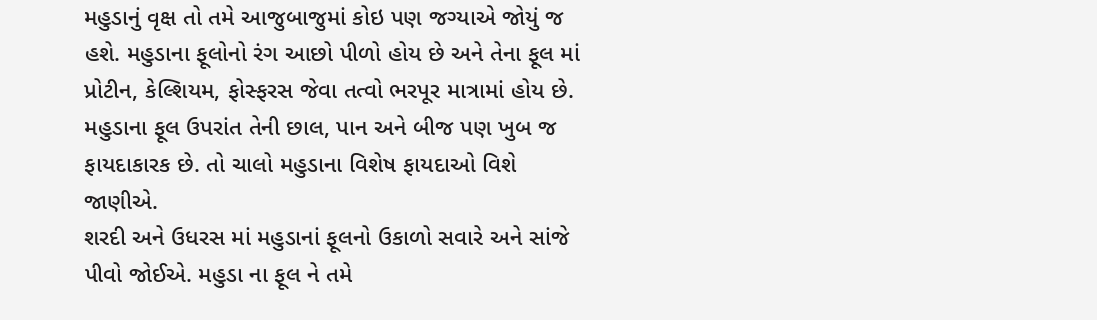મહુડાનું વૃક્ષ તો તમે આજુબાજુમાં કોઇ પણ જગ્યાએ જોયું જ હશે. મહુડાના ફૂલોનો રંગ આછો પીળો હોય છે અને તેના ફૂલ માં પ્રોટીન, કેલ્શિયમ, ફોસ્ફરસ જેવા તત્વો ભરપૂર માત્રામાં હોય છે. મહુડાના ફૂલ ઉપરાંત તેની છાલ, પાન અને બીજ પણ ખુબ જ ફાયદાકારક છે. તો ચાલો મહુડાના વિશેષ ફાયદાઓ વિશે જાણીએ.
શરદી અને ઉધરસ માં મહુડાનાં ફૂલનો ઉકાળો સવારે અને સાંજે પીવો જોઈએ. મહુડા ના ફૂલ ને તમે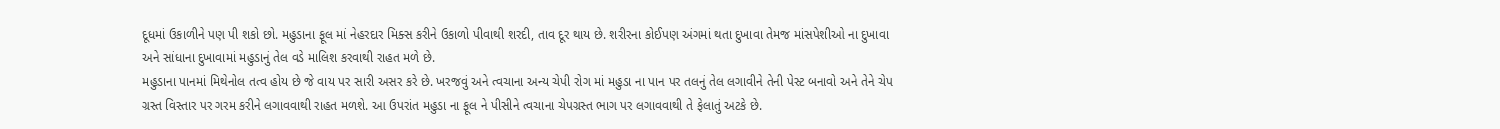દૂધમાં ઉકાળીને પણ પી શકો છો. મહુડાના ફૂલ માં નેહરદાર મિક્સ કરીને ઉકાળો પીવાથી શરદી, તાવ દૂર થાય છે. શરીરના કોઈપણ અંગમાં થતા દુખાવા તેમજ માંસપેશીઓ ના દુખાવા અને સાંધાના દુખાવામાં મહુડાનું તેલ વડે માલિશ કરવાથી રાહત મળે છે.
મહુડાના પાનમાં મિથેનોલ તત્વ હોય છે જે વાય પર સારી અસર કરે છે. ખરજવું અને ત્વચાના અન્ય ચેપી રોગ માં મહુડા ના પાન પર તલનું તેલ લગાવીને તેની પેસ્ટ બનાવો અને તેને ચેપ ગ્રસ્ત વિસ્તાર પર ગરમ કરીને લગાવવાથી રાહત મળશે. આ ઉપરાંત મહુડા ના ફૂલ ને પીસીને ત્વચાના ચેપગ્રસ્ત ભાગ પર લગાવવાથી તે ફેલાતું અટકે છે.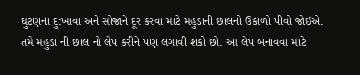ઘુટણના દુ:ખાવા અને સોજાને દૂર કરવા માટે મહુડાની છાલનો ઉકાળો પીવો જોઇએ. તમે મહુડા ની છાલ નો લેપ કરીને પણ લગાવી શકો છો. આ લેપ બનાવવા માટે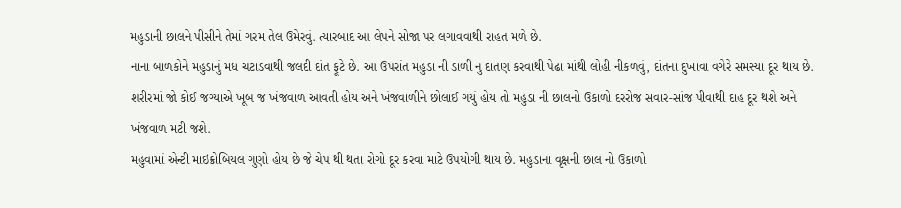મહુડાની છાલને પીસીને તેમાં ગરમ તેલ ઉમેરવું. ત્યારબાદ આ લેપને સોજા પર લગાવવાથી રાહત મળે છે.
નાના બાળકોને મહુડાનું મધ ચટાડવાથી જલદી દાંત ફૂટે છે. આ ઉપરાંત મહુડા ની ડાળી નુ દાતણ કરવાથી પેઢા માંથી લોહી નીકળવું, દાંતના દુખાવા વગેરે સમસ્યા દૂર થાય છે. શરીરમાં જો કોઈ જગ્યાએ ખૂબ જ ખંજવાળ આવતી હોય અને ખંજવાળીને છોલાઈ ગયું હોય તો મહુડા ની છાલનો ઉકાળો દરરોજ સવાર-સાંજ પીવાથી દાહ દૂર થશે અને ખંજવાળ મટી જશે.
મહુવામાં એન્ટી માઇક્રોબિયલ ગુણો હોય છે જે ચેપ થી થતા રોગો દૂર કરવા માટે ઉપયોગી થાય છે. મહુડાના વૃક્ષની છાલ નો ઉકાળો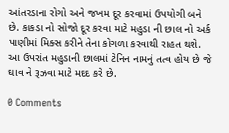આંતરડાના રોગો અને જખમ દૂર કરવામાં ઉપયોગી બને છે. કાકડા નો સોજો દૂર કરવા માટે મહુડા ની છાલ નો અર્ક પાણીમાં મિક્સ કરીને તેના કોગળા કરવાથી રાહત થશે. આ ઉપરાંત મહુડાની છાલમાં ટેનિન નામનું તત્વ હોય છે જે ઘાવ ને રૂઝવા માટે મદદ કરે છે.

0 Comments